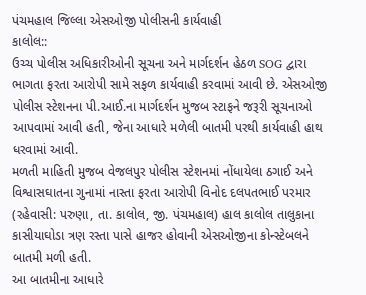પંચમહાલ જિલ્લા એસઓજી પોલીસની કાર્યવાહી
કાલોલ::
ઉચ્ચ પોલીસ અધિકારીઓની સૂચના અને માર્ગદર્શન હેઠળ SOG દ્વારા ભાગતા ફરતા આરોપી સામે સફળ કાર્યવાહી કરવામાં આવી છે. એસઓજી પોલીસ સ્ટેશનના પી.આઈ.ના માર્ગદર્શન મુજબ સ્ટાફને જરૂરી સૂચનાઓ આપવામાં આવી હતી, જેના આધારે મળેલી બાતમી પરથી કાર્યવાહી હાથ ધરવામાં આવી.
મળતી માહિતી મુજબ વેજલપુર પોલીસ સ્ટેશનમાં નોંધાયેલા ઠગાઈ અને વિશ્વાસઘાતના ગુનામાં નાસ્તા ફરતા આરોપી વિનોદ દલપતભાઈ પરમાર (રહેવાસી: પરુણા, તા. કાલોલ, જી. પંચમહાલ) હાલ કાલોલ તાલુકાના કાસીયાઘોડા ત્રણ રસ્તા પાસે હાજર હોવાની એસઓજીના કોન્સ્ટેબલને બાતમી મળી હતી.
આ બાતમીના આધારે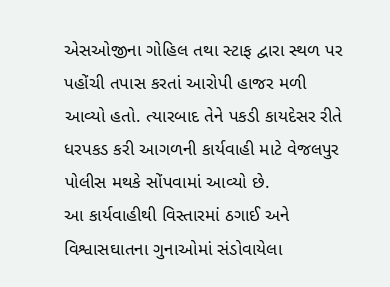એસઓજીના ગોહિલ તથા સ્ટાફ દ્વારા સ્થળ પર પહોંચી તપાસ કરતાં આરોપી હાજર મળી આવ્યો હતો. ત્યારબાદ તેને પકડી કાયદેસર રીતે ધરપકડ કરી આગળની કાર્યવાહી માટે વેજલપુર પોલીસ મથકે સોંપવામાં આવ્યો છે.
આ કાર્યવાહીથી વિસ્તારમાં ઠગાઈ અને વિશ્વાસઘાતના ગુનાઓમાં સંડોવાયેલા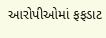આરોપીઓમાં ફફડાટ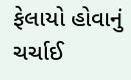ફેલાયો હોવાનું ચર્ચાઈ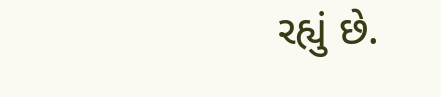રહ્યું છે.